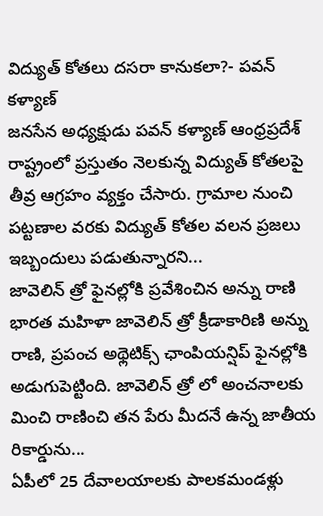విద్యుత్ కోతలు దసరా కానుకలా?- పవన్ కళ్యాణ్
జనసేన అధ్యక్షుడు పవన్ కళ్యాణ్ ఆంధ్రప్రదేశ్ రాష్ట్రంలో ప్రస్తుతం నెలకున్న విద్యుత్ కోతలపై తీవ్ర ఆగ్రహం వ్యక్తం చేసారు. గ్రామాల నుంచి పట్టణాల వరకు విద్యుత్ కోతల వలన ప్రజలు ఇబ్బందులు పడుతున్నారని...
జావెలిన్ త్రో ఫైనల్లోకి ప్రవేశించిన అన్ను రాణి
భారత మహిళా జావెలిన్ త్రో క్రీడాకారిణి అన్ను రాణి, ప్రపంచ అథ్లెటిక్స్ ఛాంపియన్షిప్ ఫైనల్లోకి అడుగుపెట్టింది. జావెలిన్ త్రో లో అంచనాలకు మించి రాణించి తన పేరు మీదనే ఉన్న జాతీయ రికార్డును...
ఏపీలో 25 దేవాలయాలకు పాలకమండళ్లు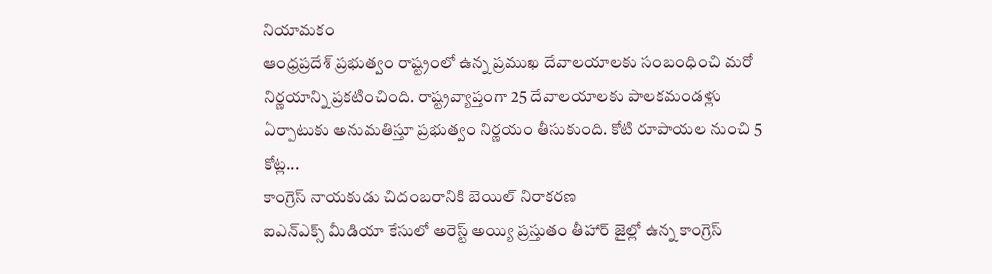నియామకం
ఆంధ్రప్రదేశ్ ప్రభుత్వం రాష్ట్రంలో ఉన్న ప్రముఖ దేవాలయాలకు సంబంధించి మరో నిర్ణయాన్ని ప్రకటించింది. రాష్ట్రవ్యాప్తంగా 25 దేవాలయాలకు పాలకమండళ్లు ఏర్పాటుకు అనుమతిస్తూ ప్రభుత్వం నిర్ణయం తీసుకుంది. కోటి రూపాయల నుంచి 5 కోట్ల...
కాంగ్రెస్ నాయకుడు చిదంబరానికి బెయిల్ నిరాకరణ
ఐఎన్ఎక్స్ మీడియా కేసులో అరెస్ట్ అయ్యి ప్రస్తుతం తీహార్ జైల్లో ఉన్న కాంగ్రెస్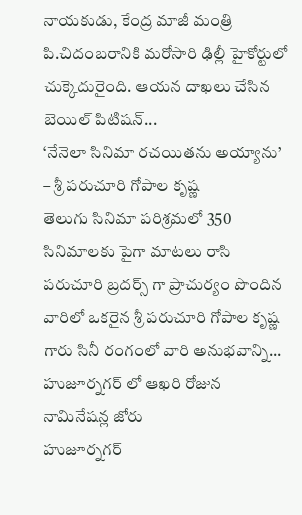నాయకుడు, కేంద్ర మాజీ మంత్రి పి.చిదంబరానికి మరోసారి ఢిల్లీ హైకోర్టులో చుక్కెదురైంది. ఆయన దాఖలు చేసిన బెయిల్ పిటిషన్...
‘నేనెలా సినిమా రచయితను అయ్యాను’ – శ్రీ పరుచూరి గోపాల కృష్ణ
తెలుగు సినిమా పరిశ్రమలో 350 సినిమాలకు పైగా మాటలు రాసి పరుచూరి బ్రదర్స్ గా ప్రాచుర్యం పొందిన వారిలో ఒకరైన శ్రీ పరుచూరి గోపాల కృష్ణ గారు సినీ రంగంలో వారి అనుభవాన్ని...
హుజూర్నగర్ లో ఆఖరి రోజున నామినేషన్ల జోరు
హుజూర్నగర్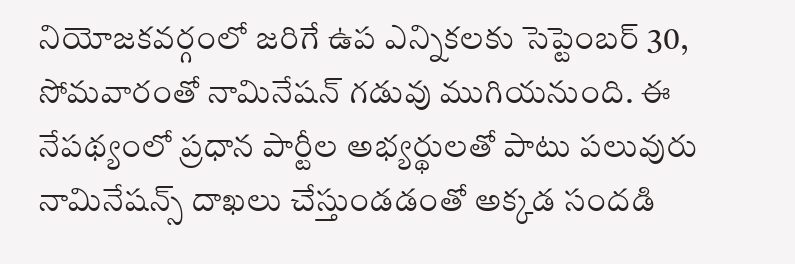నియోజకవర్గంలో జరిగే ఉప ఎన్నికలకు సెప్టెంబర్ 30, సోమవారంతో నామినేషన్ గడువు ముగియనుంది. ఈ నేపథ్యంలో ప్రధాన పార్టీల అభ్యర్థులతో పాటు పలువురు నామినేషన్స్ దాఖలు చేస్తుండడంతో అక్కడ సందడి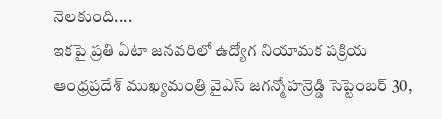నెలకుంది....
ఇకపై ప్రతి ఏటా జనవరిలో ఉద్యోగ నియామక పక్రియ
ఆంధ్రప్రదేశ్ ముఖ్యమంత్రి వైఎస్ జగన్మోహన్రెడ్డి సెప్టెంబర్ 30,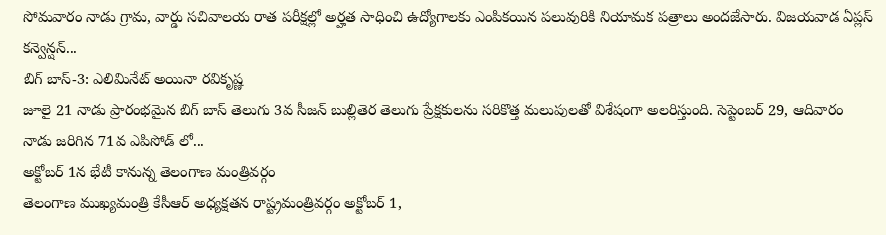సోమవారం నాడు గ్రామ, వార్డు సచివాలయ రాత పరీక్షల్లో అర్హత సాధించి ఉద్యోగాలకు ఎంపికయిన పలువురికి నియామక పత్రాలు అందజేసారు. విజయవాడ ఏప్లస్ కన్వెన్షన్...
బిగ్ బాస్-3: ఎలిమినేట్ అయినా రవికృష్ణ
జూలై 21 నాడు ప్రారంభమైన బిగ్ బాస్ తెలుగు 3వ సీజన్ బుల్లితెర తెలుగు ప్రేక్షకులను సరికొత్త మలుపులతో విశేషంగా అలరిస్తుంది. సెప్టెంబర్ 29, ఆదివారం నాడు జరిగిన 71వ ఎపిసోడ్ లో...
అక్టోబర్ 1న భేటీ కానున్న తెలంగాణ మంత్రివర్గం
తెలంగాణ ముఖ్యమంత్రి కేసీఆర్ అధ్యక్షతన రాష్ట్రమంత్రివర్గం అక్టోబర్ 1,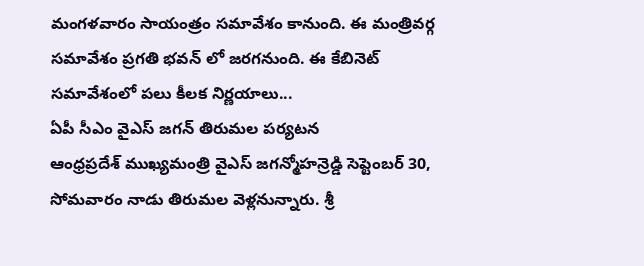మంగళవారం సాయంత్రం సమావేశం కానుంది. ఈ మంత్రివర్గ సమావేశం ప్రగతి భవన్ లో జరగనుంది. ఈ కేబినెట్ సమావేశంలో పలు కీలక నిర్ణయాలు...
ఏపీ సీఎం వైఎస్ జగన్ తిరుమల పర్యటన
ఆంధ్రప్రదేశ్ ముఖ్యమంత్రి వైఎస్ జగన్మోహన్రెడ్డి సెప్టెంబర్ 30, సోమవారం నాడు తిరుమల వెళ్లనున్నారు. శ్రీ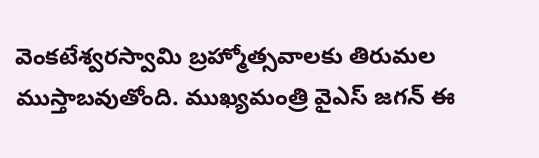వెంకటేశ్వరస్వామి బ్రహ్మోత్సవాలకు తిరుమల ముస్తాబవుతోంది. ముఖ్యమంత్రి వైఎస్ జగన్ ఈ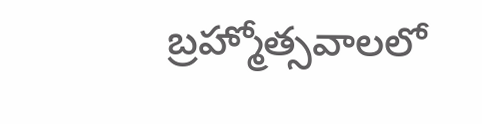బ్రహ్మోత్సవాలలో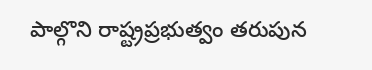పాల్గొని రాష్ట్రప్రభుత్వం తరుపున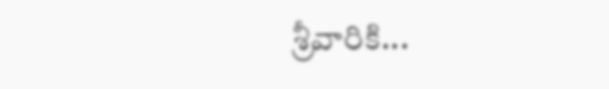శ్రీవారికి...